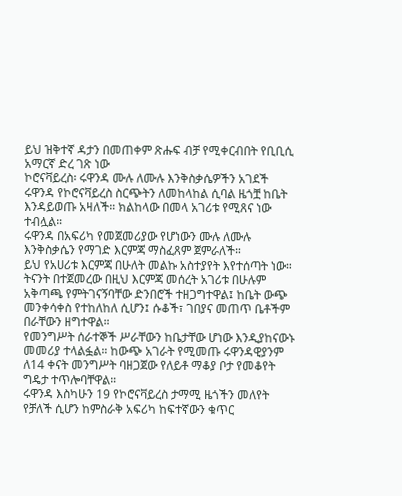ይህ ዝቅተኛ ዳታን በመጠቀም ጽሑፍ ብቻ የሚቀርብበት የቢቢሲ አማርኛ ድረ ገጽ ነው
ኮሮናቫይረስ፡ ሩዋንዳ ሙሉ ለሙሉ እንቅስቃሴዎችን አገደች
ሩዋንዳ የኮሮናቫይረስ ስርጭትን ለመከላከል ሲባል ዜጎቿ ከቤት እንዳይወጡ አዛለች። ክልከላው በመላ አገሪቱ የሚጸና ነው ተብሏል።
ሩዋንዳ በአፍሪካ የመጀመሪያው የሆነውን ሙሉ ለሙሉ እንቅስቃሴን የማገድ እርምጃ ማስፈጸም ጀምራለች።
ይህ የአሀሪቱ እርምጃ በሁለት መልኩ አስተያየት እየተሰጣት ነው።
ትናንት በተጀመረው በዚህ እርምጃ መሰረት አገሪቱ በሁሉም አቅጣጫ የምትገናኝባቸው ድንበሮች ተዘጋግተዋል፤ ከቤት ውጭ መንቀሳቀስ የተከለከለ ሲሆን፤ ሱቆች፣ ገበያና መጠጥ ቤቶችም በራቸውን ዘግተዋል።
የመንግሥት ሰራተኞች ሥራቸውን ከቤታቸው ሆነው እንዲያከናውኑ መመሪያ ተላልፏል። ከውጭ አገራት የሚመጡ ሩዋንዳዊያንም ለ14 ቀናት መንግሥት ባዘጋጀው የለይቶ ማቆያ ቦታ የመቆየት ግዴታ ተጥሎባቸዋል።
ሩዋንዳ እስካሁን 19 የኮሮናቫይረስ ታማሚ ዜጎችን መለየት የቻለች ሲሆን ከምስራቅ አፍሪካ ከፍተኛውን ቁጥር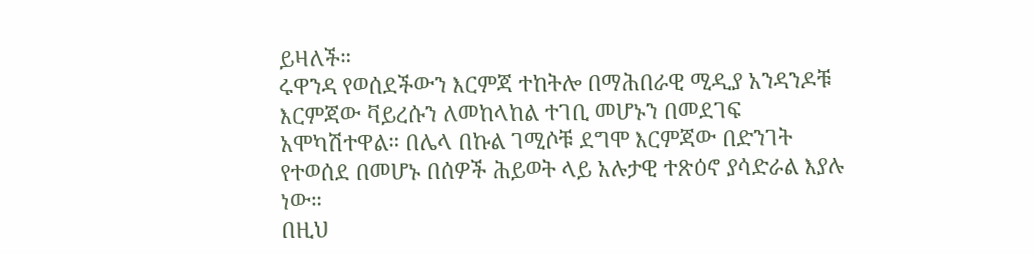ይዛለች።
ሩዋንዳ የወሰደችውን እርምጃ ተከትሎ በማሕበራዊ ሚዲያ አንዳንዶቹ እርምጃው ቫይረሱን ለመከላከል ተገቢ መሆኑን በመደገፍ አሞካሽተዋል። በሌላ በኩል ገሚሶቹ ደግሞ እርምጃው በድንገት የተወሰደ በመሆኑ በሰዎች ሕይወት ላይ አሉታዊ ተጽዕኖ ያሳድራል እያሉ ነው።
በዚህ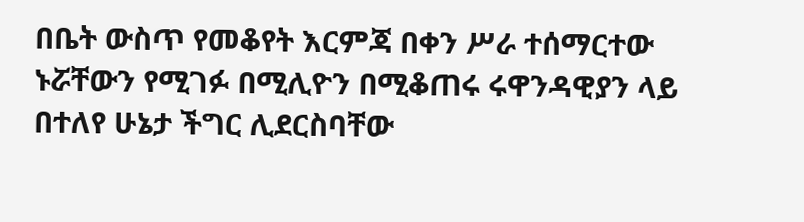በቤት ውስጥ የመቆየት እርምጃ በቀን ሥራ ተሰማርተው ኑሯቸውን የሚገፉ በሚሊዮን በሚቆጠሩ ሩዋንዳዊያን ላይ በተለየ ሁኔታ ችግር ሊደርስባቸው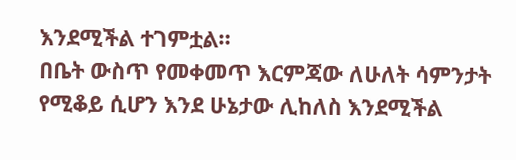እንደሚችል ተገምቷል።
በቤት ውስጥ የመቀመጥ እርምጃው ለሁለት ሳምንታት የሚቆይ ሲሆን እንደ ሁኔታው ሊከለስ እንደሚችል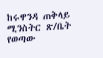ከሩዋንዳ ጠቅላይ ሚንስትር ጽ/ቤት የወጣው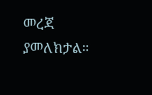መረጃ ያመለክታል።